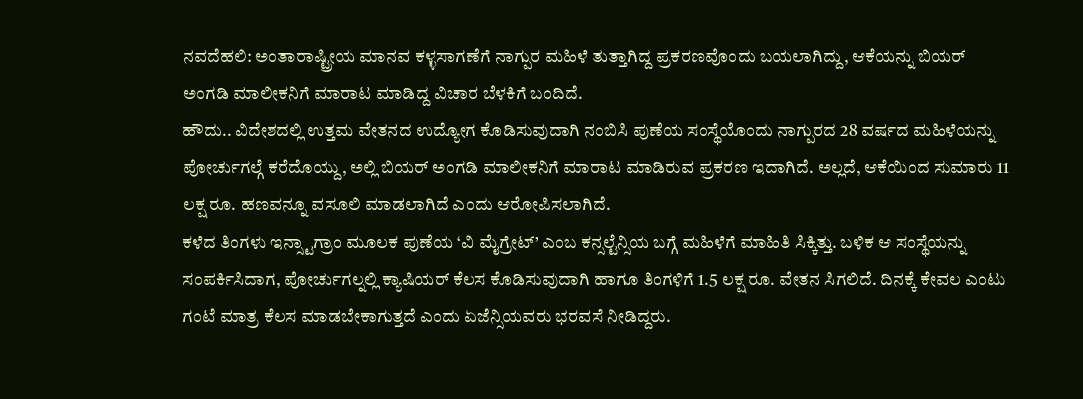ನವದೆಹಲಿ: ಅಂತಾರಾಷ್ಟ್ರೀಯ ಮಾನವ ಕಳ್ಳಸಾಗಣೆಗೆ ನಾಗ್ಪುರ ಮಹಿಳೆ ತುತ್ತಾಗಿದ್ದ ಪ್ರಕರಣವೊಂದು ಬಯಲಾಗಿದ್ದು, ಆಕೆಯನ್ನು ಬಿಯರ್ ಅಂಗಡಿ ಮಾಲೀಕನಿಗೆ ಮಾರಾಟ ಮಾಡಿದ್ದ ವಿಚಾರ ಬೆಳಕಿಗೆ ಬಂದಿದೆ.
ಹೌದು.. ವಿದೇಶದಲ್ಲಿ ಉತ್ತಮ ವೇತನದ ಉದ್ಯೋಗ ಕೊಡಿಸುವುದಾಗಿ ನಂಬಿಸಿ ಪುಣೆಯ ಸಂಸ್ಥೆಯೊಂದು ನಾಗ್ಪುರದ 28 ವರ್ಷದ ಮಹಿಳೆಯನ್ನು ಪೋರ್ಚುಗಲ್ಗೆ ಕರೆದೊಯ್ದು, ಅಲ್ಲಿ ಬಿಯರ್ ಅಂಗಡಿ ಮಾಲೀಕನಿಗೆ ಮಾರಾಟ ಮಾಡಿರುವ ಪ್ರಕರಣ ಇದಾಗಿದೆ. ಅಲ್ಲದೆ, ಆಕೆಯಿಂದ ಸುಮಾರು 11 ಲಕ್ಷ ರೂ. ಹಣವನ್ನೂ ವಸೂಲಿ ಮಾಡಲಾಗಿದೆ ಎಂದು ಆರೋಪಿಸಲಾಗಿದೆ.
ಕಳೆದ ತಿಂಗಳು ಇನ್ಸ್ಟಾಗ್ರಾಂ ಮೂಲಕ ಪುಣೆಯ ‘ವಿ ಮೈಗ್ರೇಟ್’ ಎಂಬ ಕನ್ಸಲ್ಟೆನ್ಸಿಯ ಬಗ್ಗೆ ಮಹಿಳೆಗೆ ಮಾಹಿತಿ ಸಿಕ್ಕಿತ್ತು. ಬಳಿಕ ಆ ಸಂಸ್ಥೆಯನ್ನು ಸಂಪರ್ಕಿಸಿದಾಗ, ಪೋರ್ಚುಗಲ್ನಲ್ಲಿ ಕ್ಯಾಷಿಯರ್ ಕೆಲಸ ಕೊಡಿಸುವುದಾಗಿ ಹಾಗೂ ತಿಂಗಳಿಗೆ 1.5 ಲಕ್ಷ ರೂ. ವೇತನ ಸಿಗಲಿದೆ. ದಿನಕ್ಕೆ ಕೇವಲ ಎಂಟು ಗಂಟೆ ಮಾತ್ರ ಕೆಲಸ ಮಾಡಬೇಕಾಗುತ್ತದೆ ಎಂದು ಏಜೆನ್ಸಿಯವರು ಭರವಸೆ ನೀಡಿದ್ದರು.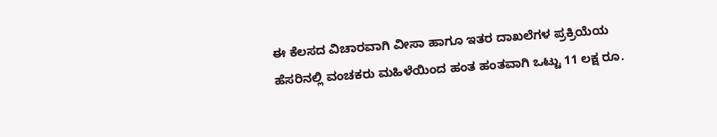ಈ ಕೆಲಸದ ವಿಚಾರವಾಗಿ ವೀಸಾ ಹಾಗೂ ಇತರ ದಾಖಲೆಗಳ ಪ್ರಕ್ರಿಯೆಯ ಹೆಸರಿನಲ್ಲಿ ವಂಚಕರು ಮಹಿಳೆಯಿಂದ ಹಂತ ಹಂತವಾಗಿ ಒಟ್ಟು 11 ಲಕ್ಷ ರೂ.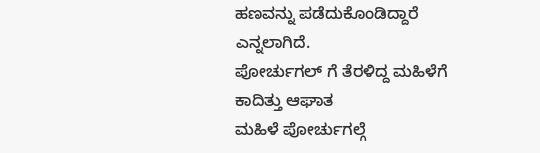ಹಣವನ್ನು ಪಡೆದುಕೊಂಡಿದ್ದಾರೆ ಎನ್ನಲಾಗಿದೆ.
ಪೋರ್ಚುಗಲ್ ಗೆ ತೆರಳಿದ್ದ ಮಹಿಳೆಗೆ ಕಾದಿತ್ತು ಆಘಾತ
ಮಹಿಳೆ ಪೋರ್ಚುಗಲ್ಗೆ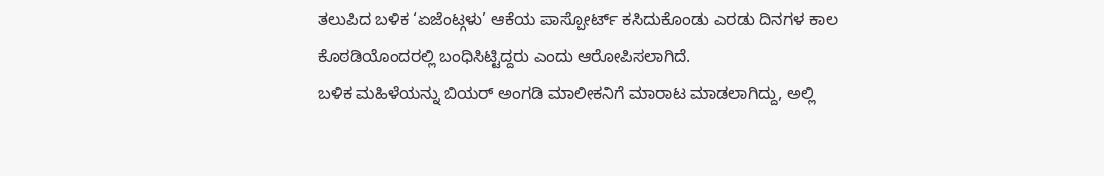ತಲುಪಿದ ಬಳಿಕ ‘ಏಜೆಂಟ್ಗಳು’ ಆಕೆಯ ಪಾಸ್ಪೋರ್ಟ್ ಕಸಿದುಕೊಂಡು ಎರಡು ದಿನಗಳ ಕಾಲ ಕೊಠಡಿಯೊಂದರಲ್ಲಿ ಬಂಧಿಸಿಟ್ಟಿದ್ದರು ಎಂದು ಆರೋಪಿಸಲಾಗಿದೆ.
ಬಳಿಕ ಮಹಿಳೆಯನ್ನು ಬಿಯರ್ ಅಂಗಡಿ ಮಾಲೀಕನಿಗೆ ಮಾರಾಟ ಮಾಡಲಾಗಿದ್ದು, ಅಲ್ಲಿ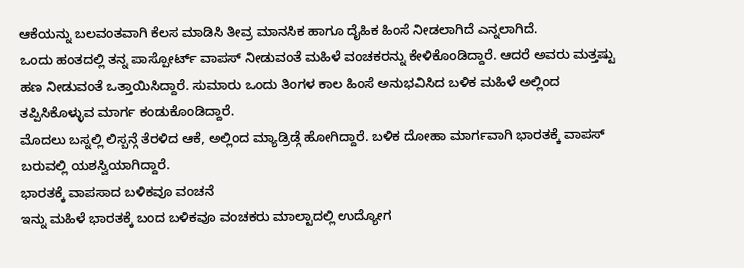ಆಕೆಯನ್ನು ಬಲವಂತವಾಗಿ ಕೆಲಸ ಮಾಡಿಸಿ ತೀವ್ರ ಮಾನಸಿಕ ಹಾಗೂ ದೈಹಿಕ ಹಿಂಸೆ ನೀಡಲಾಗಿದೆ ಎನ್ನಲಾಗಿದೆ.
ಒಂದು ಹಂತದಲ್ಲಿ ತನ್ನ ಪಾಸ್ಪೋರ್ಟ್ ವಾಪಸ್ ನೀಡುವಂತೆ ಮಹಿಳೆ ವಂಚಕರನ್ನು ಕೇಳಿಕೊಂಡಿದ್ದಾರೆ. ಆದರೆ ಅವರು ಮತ್ತಷ್ಟು ಹಣ ನೀಡುವಂತೆ ಒತ್ತಾಯಿಸಿದ್ದಾರೆ. ಸುಮಾರು ಒಂದು ತಿಂಗಳ ಕಾಲ ಹಿಂಸೆ ಅನುಭವಿಸಿದ ಬಳಿಕ ಮಹಿಳೆ ಅಲ್ಲಿಂದ ತಪ್ಪಿಸಿಕೊಳ್ಳುವ ಮಾರ್ಗ ಕಂಡುಕೊಂಡಿದ್ದಾರೆ.
ಮೊದಲು ಬಸ್ನಲ್ಲಿ ಲಿಸ್ಬನ್ಗೆ ತೆರಳಿದ ಆಕೆ, ಅಲ್ಲಿಂದ ಮ್ಯಾಡ್ರಿಡ್ಗೆ ಹೋಗಿದ್ದಾರೆ. ಬಳಿಕ ದೋಹಾ ಮಾರ್ಗವಾಗಿ ಭಾರತಕ್ಕೆ ವಾಪಸ್ ಬರುವಲ್ಲಿ ಯಶಸ್ವಿಯಾಗಿದ್ದಾರೆ.
ಭಾರತಕ್ಕೆ ವಾಪಸಾದ ಬಳಿಕವೂ ವಂಚನೆ
ಇನ್ನು ಮಹಿಳೆ ಭಾರತಕ್ಕೆ ಬಂದ ಬಳಿಕವೂ ವಂಚಕರು ಮಾಲ್ಟಾದಲ್ಲಿ ಉದ್ಯೋಗ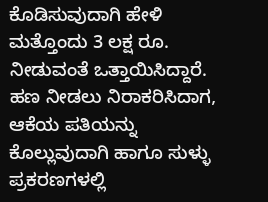ಕೊಡಿಸುವುದಾಗಿ ಹೇಳಿ ಮತ್ತೊಂದು 3 ಲಕ್ಷ ರೂ. ನೀಡುವಂತೆ ಒತ್ತಾಯಿಸಿದ್ದಾರೆ. ಹಣ ನೀಡಲು ನಿರಾಕರಿಸಿದಾಗ, ಆಕೆಯ ಪತಿಯನ್ನು ಕೊಲ್ಲುವುದಾಗಿ ಹಾಗೂ ಸುಳ್ಳು ಪ್ರಕರಣಗಳಲ್ಲಿ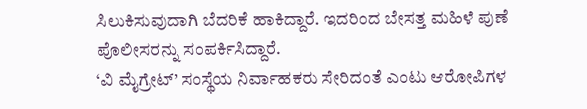ಸಿಲುಕಿಸುವುದಾಗಿ ಬೆದರಿಕೆ ಹಾಕಿದ್ದಾರೆ. ಇದರಿಂದ ಬೇಸತ್ತ ಮಹಿಳೆ ಪುಣೆ ಪೊಲೀಸರನ್ನು ಸಂಪರ್ಕಿಸಿದ್ದಾರೆ.
‘ವಿ ಮೈಗ್ರೇಟ್’ ಸಂಸ್ಥೆಯ ನಿರ್ವಾಹಕರು ಸೇರಿದಂತೆ ಎಂಟು ಆರೋಪಿಗಳ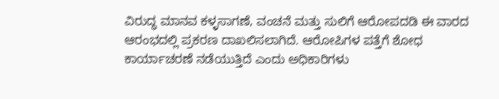ವಿರುದ್ಧ ಮಾನವ ಕಳ್ಳಸಾಗಣೆ, ವಂಚನೆ ಮತ್ತು ಸುಲಿಗೆ ಆರೋಪದಡಿ ಈ ವಾರದ ಆರಂಭದಲ್ಲಿ ಪ್ರಕರಣ ದಾಖಲಿಸಲಾಗಿದೆ. ಆರೋಪಿಗಳ ಪತ್ತೆಗೆ ಶೋಧ ಕಾರ್ಯಾಚರಣೆ ನಡೆಯುತ್ತಿದೆ ಎಂದು ಅಧಿಕಾರಿಗಳು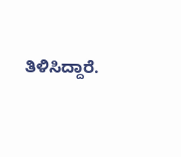ತಿಳಿಸಿದ್ದಾರೆ.